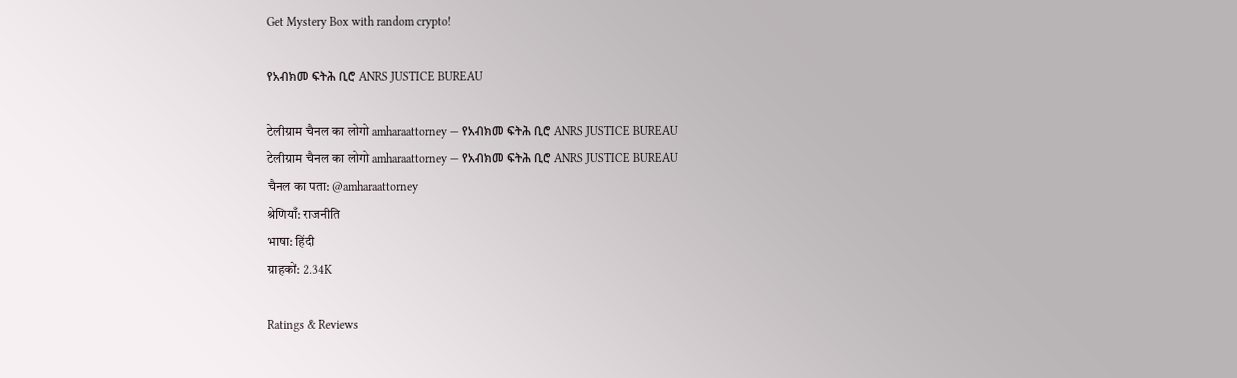Get Mystery Box with random crypto!

የአብክመ ፍትሕ ቢሮ ANRS JUSTICE BUREAU

टेलीग्राम चैनल का लोगो amharaattorney — የአብክመ ፍትሕ ቢሮ ANRS JUSTICE BUREAU
टेलीग्राम चैनल का लोगो amharaattorney — የአብክመ ፍትሕ ቢሮ ANRS JUSTICE BUREAU
चैनल का पता: @amharaattorney
श्रेणियाँ: राजनीति
भाषा: हिंदी
ग्राहकों: 2.34K

Ratings & Reviews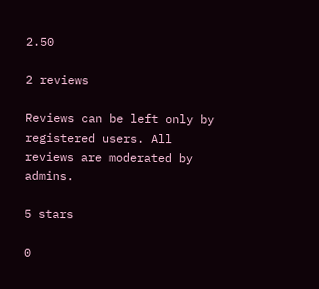2.50

2 reviews

Reviews can be left only by registered users. All reviews are moderated by admins.

5 stars

0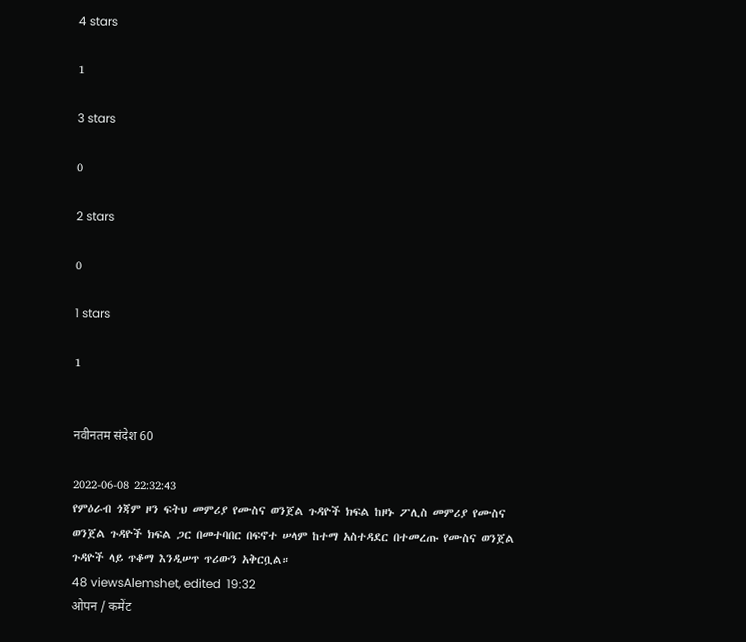4 stars

1

3 stars

0

2 stars

0

1 stars

1


नवीनतम संदेश 60

2022-06-08 22:32:43
የምዕራብ ጎጃም ዞን ፍትህ መምሪያ የሙስና ወንጀል ጉዳዮች ክፍል ከዞኑ ፖሊስ መምሪያ የሙስና ወንጀል ጉዳዮች ክፍል ጋር በመተባበር በፍኖተ ሠላም ከተማ አስተዳደር በተመረጡ የሙስና ወንጀል ጉዳዮች ላይ ጥቆማ እንዲሠጥ ጥሪውን አቅርቧል።
48 viewsAlemshet, edited  19:32
ओपन / कमेंट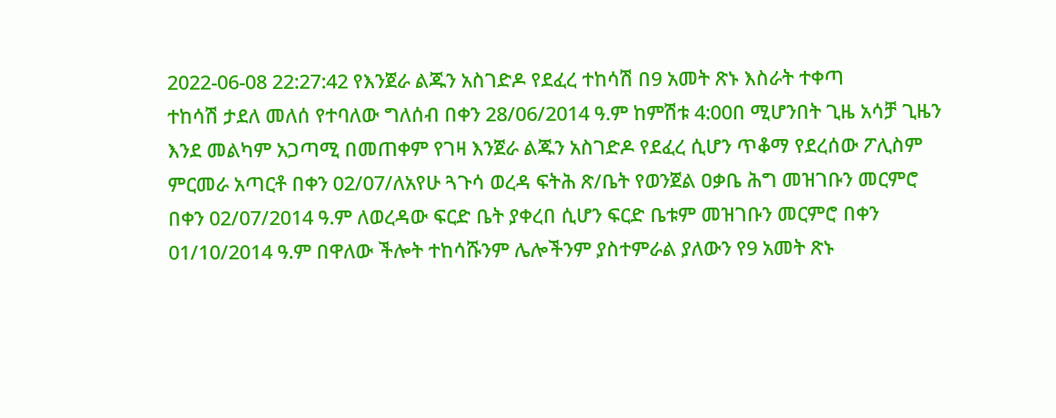2022-06-08 22:27:42 የእንጀራ ልጁን አስገድዶ የደፈረ ተከሳሽ በ9 አመት ጽኑ እስራት ተቀጣ
ተከሳሽ ታደለ መለሰ የተባለው ግለሰብ በቀን 28/06/2014 ዓ.ም ከምሽቱ 4:00በ ሚሆንበት ጊዜ አሳቻ ጊዜን እንደ መልካም አጋጣሚ በመጠቀም የገዛ እንጀራ ልጁን አስገድዶ የደፈረ ሲሆን ጥቆማ የደረሰው ፖሊስም ምርመራ አጣርቶ በቀን 02/07/ለአየሁ ጓጉሳ ወረዳ ፍትሕ ጽ/ቤት የወንጀል ዐቃቤ ሕግ መዝገቡን መርምሮ በቀን 02/07/2014 ዓ.ም ለወረዳው ፍርድ ቤት ያቀረበ ሲሆን ፍርድ ቤቱም መዝገቡን መርምሮ በቀን 01/10/2014 ዓ.ም በዋለው ችሎት ተከሳሹንም ሌሎችንም ያስተምራል ያለውን የ9 አመት ጽኑ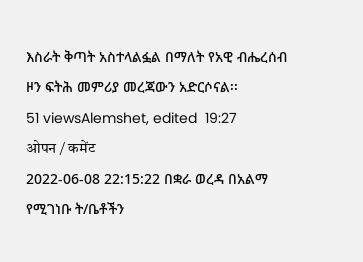እስራት ቅጣት አስተላልፏል በማለት የአዊ ብሔረሰብ ዞን ፍትሕ መምሪያ መረጃውን አድርሶናል፡፡
51 viewsAlemshet, edited  19:27
ओपन / कमेंट
2022-06-08 22:15:22 በቋራ ወረዳ በአልማ የሚገነቡ ት/ቤቶችን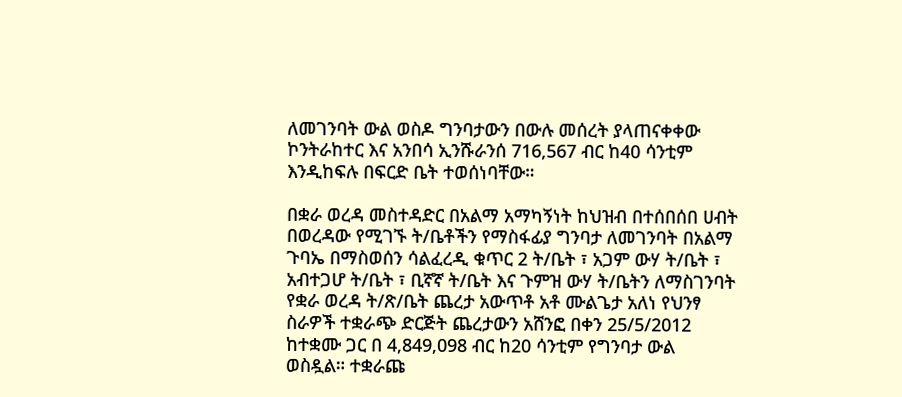ለመገንባት ውል ወስዶ ግንባታውን በውሉ መሰረት ያላጠናቀቀው ኮንትራከተር እና አንበሳ ኢንሹራንሰ 716,567 ብር ከ40 ሳንቲም እንዲከፍሉ በፍርድ ቤት ተወሰነባቸው።

በቋራ ወረዳ መስተዳድር በአልማ አማካኝነት ከህዝብ በተሰበሰበ ሀብት በወረዳው የሚገኙ ት/ቤቶችን የማስፋፊያ ግንባታ ለመገንባት በአልማ ጉባኤ በማስወሰን ሳልፈረዲ ቁጥር 2 ት/ቤት ፣ አጋም ውሃ ት/ቤት ፣ አብተጋሆ ት/ቤት ፣ ቢኛኛ ት/ቤት እና ጉምዝ ውሃ ት/ቤትን ለማስገንባት የቋራ ወረዳ ት/ጽ/ቤት ጨረታ አውጥቶ አቶ ሙልጌታ አለነ የህንፃ ስራዎች ተቋራጭ ድርጅት ጨረታውን አሸንፎ በቀን 25/5/2012 ከተቋሙ ጋር በ 4,849,098 ብር ከ20 ሳንቲም የግንባታ ውል ወስዷል። ተቋራጩ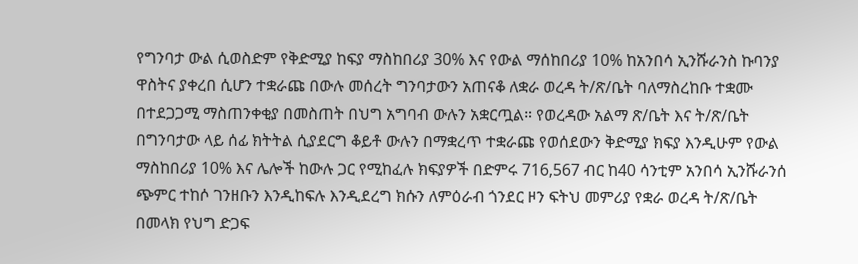የግንባታ ውል ሲወስድም የቅድሚያ ከፍያ ማስከበሪያ 30% እና የውል ማሰከበሪያ 10% ከአንበሳ ኢንሹራንስ ኩባንያ ዋስትና ያቀረበ ሲሆን ተቋራጩ በውሉ መሰረት ግንባታውን አጠናቆ ለቋራ ወረዳ ት/ጽ/ቤት ባለማስረከቡ ተቋሙ በተደጋጋሚ ማስጠንቀቂያ በመስጠት በህግ አግባብ ውሉን አቋርጧል። የወረዳው አልማ ጽ/ቤት እና ት/ጽ/ቤት በግንባታው ላይ ሰፊ ክትትል ሲያደርግ ቆይቶ ውሉን በማቋረጥ ተቋራጩ የወሰደውን ቅድሚያ ክፍያ እንዲሁም የውል ማስከበሪያ 10% እና ሌሎች ከውሉ ጋር የሚከፈሉ ክፍያዎች በድምሩ 716,567 ብር ከ40 ሳንቲም አንበሳ ኢንሹራንሰ ጭምር ተከሶ ገንዘቡን እንዲከፍሉ እንዲደረግ ክሱን ለምዕራብ ጎንደር ዞን ፍትህ መምሪያ የቋራ ወረዳ ት/ጽ/ቤት በመላክ የህግ ድጋፍ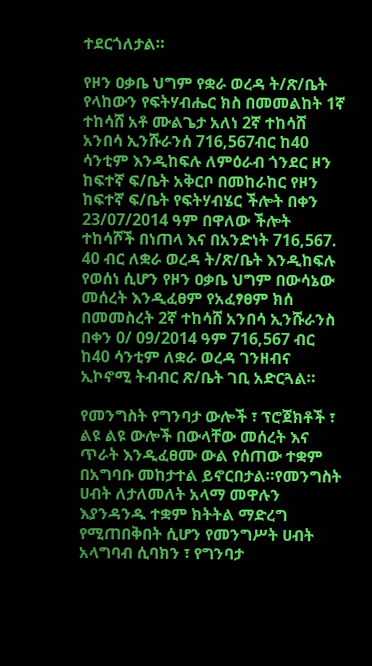ተደርጎለታል።

የዞን ዐቃቤ ህግም የቋራ ወረዳ ት/ጽ/ቤት የላከውን የፍትሃብሔር ክስ በመመልከት 1ኛ ተከሳሸ አቶ ሙልጌታ አለነ 2ኛ ተከሳሸ አንበሳ ኢንሹራንሰ 716,567ብር ከ40 ሳንቲም እንዲከፍሉ ለምዕራብ ጎንደር ዞን ከፍተኛ ፍ/ቤት አቅርቦ በመከራከር የዞን ከፍተኛ ፍ/ቤት የፍትሃብሄር ችሎት በቀን 23/07/2014 ዓም በዋለው ችሎት ተከሳሾች በነጠላ እና በአንድነት 716,567. 40 ብር ለቋራ ወረዳ ት/ጽ/ቤት እንዲከፍሉ የወሰነ ሲሆን የዞን ዐቃቤ ህግም በውሳኔው መሰረት እንዲፈፀም የአፈፃፀም ክሰ በመመስረት 2ኛ ተከሳሸ አንበሳ ኢንሹራንስ በቀን 0/ 09/2014 ዓም 716,567 ብር ከ40 ሳንቲም ለቋራ ወረዳ ገንዘብና ኢኮኖሚ ትብብር ጽ/ቤት ገቢ አድርጓል።

የመንግስት የግንባታ ውሎች ፣ ፕሮጀክቶች ፣ ልዩ ልዩ ውሎች በውላቸው መሰረት እና ጥራት እንዲፈፀሙ ውል የሰጠው ተቋም በአግባቡ መከታተል ይኖርበታል።የመንግስት ሀብት ለታለመለት አላማ መዋሉን እያንዳንዱ ተቋም ክትትል ማድረግ የሚጠበቅበት ሲሆን የመንግሥት ሀብት አላግባብ ሲባክን ፣ የግንባታ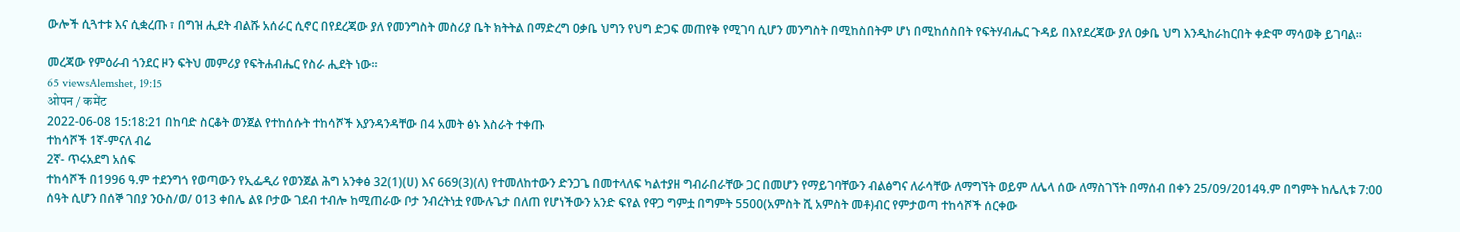ውሎች ሲጓተቱ እና ሲቋረጡ ፣ በግዝ ሒደት ብልሹ አሰራር ሲኖር በየደረጃው ያለ የመንግስት መስሪያ ቤት ክትትል በማድረግ ዐቃቤ ህግን የህግ ድጋፍ መጠየቅ የሚገባ ሲሆን መንግስት በሚከስበትም ሆነ በሚከሰስበት የፍትሃብሔር ጉዳይ በእየደረጃው ያለ ዐቃቤ ህግ እንዲከራከርበት ቀድሞ ማሳወቅ ይገባል።

መረጃው የምዕራብ ጎንደር ዞን ፍትህ መምሪያ የፍትሐብሔር የስራ ሒደት ነው።
65 viewsAlemshet, 19:15
ओपन / कमेंट
2022-06-08 15:18:21 በከባድ ስርቆት ወንጀል የተከሰሱት ተከሳሾች እያንዳንዳቸው በ4 አመት ፅኑ እስራት ተቀጡ
ተከሳሾች 1ኛ-ምናለ ብሬ
2ኛ- ጥሩአደግ አሰፍ
ተከሳሾች በ1996 ዓ.ም ተደንግጎ የወጣውን የኢፌዲሪ የወንጀል ሕግ አንቀፅ 32(1)(ሀ) እና 669(3)(ለ) የተመለከተውን ድንጋጌ በመተላለፍ ካልተያዘ ግብራበራቸው ጋር በመሆን የማይገባቸውን ብልፅግና ለራሳቸው ለማግኘት ወይም ለሌላ ሰው ለማስገኘት በማሰብ በቀን 25/09/2014ዓ.ም በግምት ከሌሊቱ 7:00 ሰዓት ሲሆን በሰኞ ገበያ ንዑስ/ወ/ 013 ቀበሌ ልዩ ቦታው ገደብ ተብሎ ከሚጠራው ቦታ ንብረትነቷ የሙሉጌታ በለጠ የሆነችውን አንድ ፍየል የዋጋ ግምቷ በግምት 5500(አምስት ሺ አምስት መቶ)ብር የምታወጣ ተከሳሾች ሰርቀው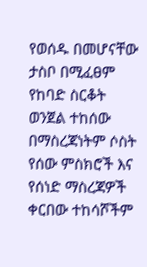የወሰዱ በመሆናቸው ታስቦ በሚፈፀም የከባድ ስርቆት ወንጀል ተከሰው በማስረጃነትም ሶስት የሰው ምስክሮች እና የሰነድ ማስረጃዎች ቀርበው ተከሳሾችም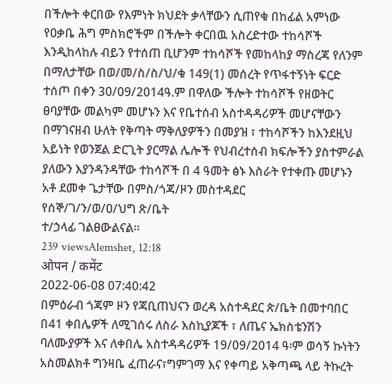በችሎት ቀርበው የእምነት ክህደት ቃላቸውን ሲጠየቁ በከፊል አምነው የዐቃቤ ሕግ ምስክሮችም በችሎት ቀርበዉ አስረድተው ተከሳሾች እንዲከላከሉ ብይን የተሰጠ ቢሆንም ተከሳሾች የመከላከያ ማስረጃ የለንም በማለታቸው በወ/መ/ስ/ስ/ህ/ቁ 149(1) መሰረት የጥፋተኝነት ፍርድ ተሰጦ በቀን 30/09/2014ዓ.ም በዋለው ችሎት ተከሳሾች የዘወትር ፀባያቸው መልካም መሆኑን እና የቤተሰብ አስተዳዳሪዎች መሆናቸውን በማገናዘብ ሁለት የቅጣት ማቅለያዎችን በመያዝ ፣ ተከሳሾችን ከእንደዚህ አይነት የወንጀል ድርጊት ያርማል ሌሎች የህብረተሰብ ክፍሎችን ያስተምራል ያለውን እያንዳንዳቸው ተከሳሾች በ 4 ዓመት ፅኑ እስራት የተቀጡ መሆኑን አቶ ደመቀ ጌታቸው በምስ/ጎጃ/ዞን መስተዳደር
የሰኞ/ገ/ን/ወ/ዐ/ህግ ጽ/ቤት
ተ/ኃላፊ ገልፀውልናል።
239 viewsAlemshet, 12:18
ओपन / कमेंट
2022-06-08 07:40:42
በምዕራብ ጎጃም ዞን የጃቢጠህናን ወረዳ አስተዳደር ጵ/ቤት በመተባበር በ41 ቀበሌዎች ለሚገሰሩ ለስራ እስኪያጆች ፣ ለጤና ኤክስቴንሽን ባለሙያዎች እና ለቀበሌ አስተዳዳሪዎች 19/09/2014 ዓ፡ም ወሳኝ ኩነትን አስመልክቶ ግንዛቤ ፈጠራና፣ግምገማ እና የቀጣይ አቅጣጫ ላይ ትኩረት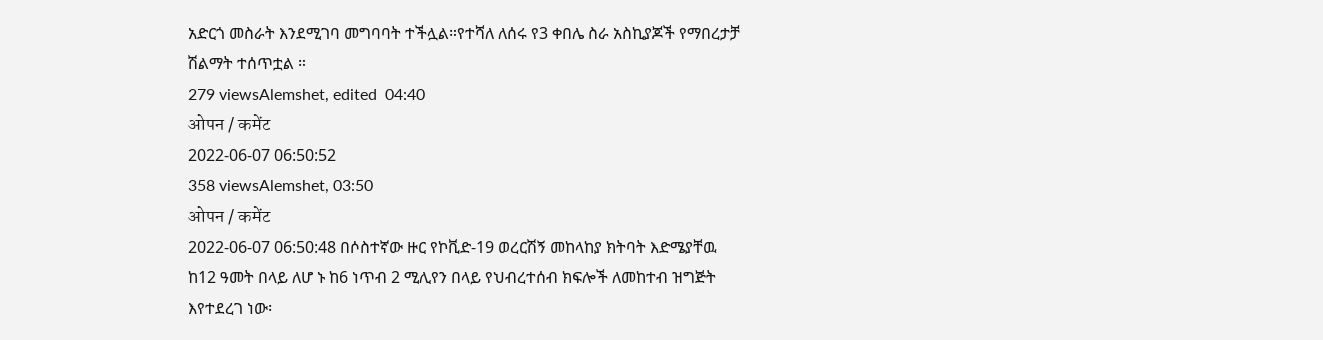አድርጎ መስራት እንደሚገባ መግባባት ተችሏል።የተሻለ ለሰሩ የ3 ቀበሌ ስራ አስኪያጆች የማበረታቻ ሽልማት ተሰጥቷል ።
279 viewsAlemshet, edited  04:40
ओपन / कमेंट
2022-06-07 06:50:52
358 viewsAlemshet, 03:50
ओपन / कमेंट
2022-06-07 06:50:48 በሶስተኛው ዙር የኮቪድ-19 ወረርሽኝ መከላከያ ክትባት እድሜያቸዉ ከ12 ዓመት በላይ ለሆ ኑ ከ6 ነጥብ 2 ሚሊየን በላይ የህብረተሰብ ክፍሎች ለመከተብ ዝግጅት እየተደረገ ነው፡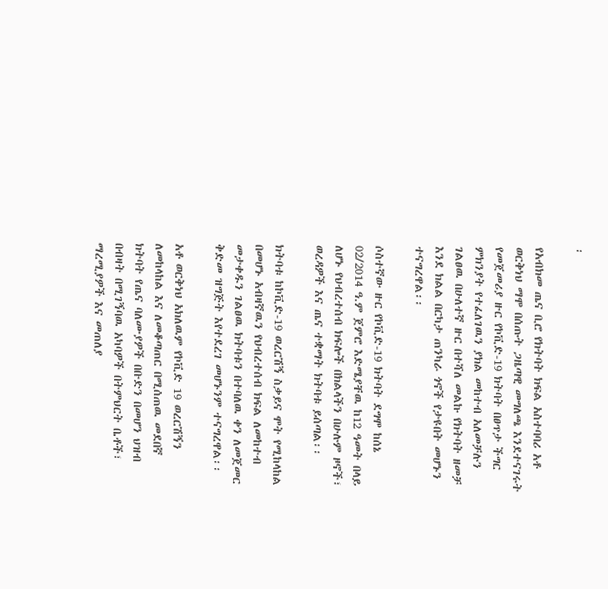፡

የአብክመ ጤና ቢሮ የክትባት ክፍል አስተባባሪ አቶ ወርቅነህ ማሞ በሰጡት ጋዜጣዊ መግለጫ እንደተናገሩት የመጀመሪያ ዙር የኮቪድ-19 ክትባት በፀጥታ ችግር ምክንያት የተፈለገዉን ያክል መከተብ አለመቻሉን ገልፀዉ በሁለተኛ ዙር በተሻለ መልኩ የክትባት ዘመቻ እንደ ክልል በርካታ ጠንካራ ጎኖች የታዩበት መሆኑን ተናግረዋል፡፡

ሶስተኛው ዙር የኮቪድ-19 ክትባት ደግሞ ከሰኔ 02/2014 ዓ.ም ጀምሮ እድሜያቸዉ ከ12 ዓመት በላይ ለሆኑ የህብረተሰብ ክፍሎች በክልላችን በሁሉም ዞኖች፣ ወረዳዎች እና ጤና ተቋማት ክትባቱ ይሰጣል፡፡

ክትባቱ ከኮቪድ-19 ወረርሽኝ ስቃይና ሞት የሚከላከል በመሆኑ አብዛኛዉን የህብረተሰብ ክፍል ለመከተብ መታቀዱን ገልፀዉ ክትባቱን በተባለዉ ቀን ለመጀመር ቅድመ ዝግጅት እየተደረገ መሆኑንም ተናግረዋል፡፡

አቶ ወርቅነህ አክለዉም የኮቪድ 19 ወረርሽኝን ለመከላከል እና ለመቆጣጠር በሚሰጠዉ መደበኛ ክትባት የጤና ባለሙያዎች በቡድን በመሆን ህዝብ በብዛት በሚገኝባዉ አካባዎች በትምህርት ቤቶች፣ ማረሚያዎች እና መጠለያ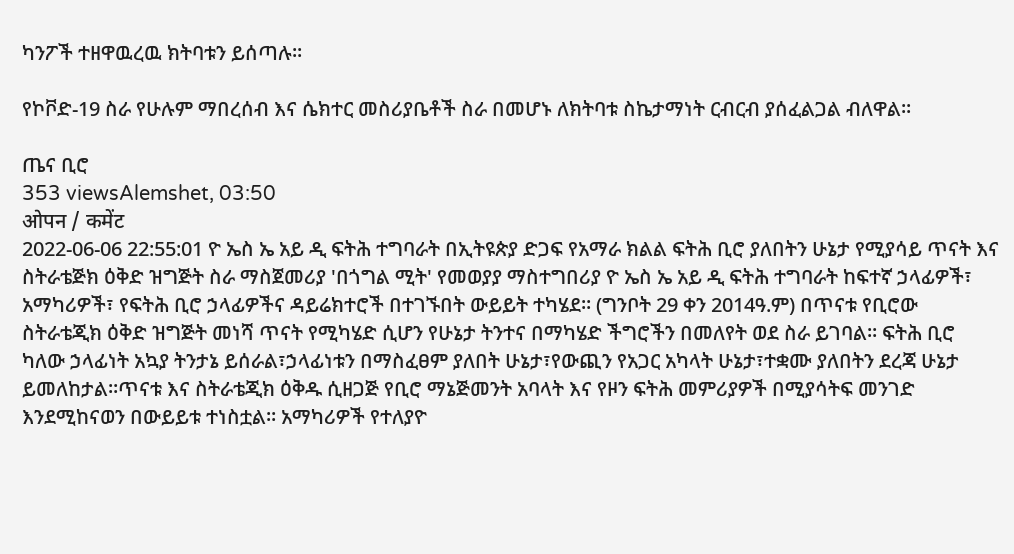ካንፖች ተዘዋዉረዉ ክትባቱን ይሰጣሉ፡፡

የኮቮድ-19 ስራ የሁሉም ማበረሰብ እና ሴክተር መስሪያቤቶች ስራ በመሆኑ ለክትባቱ ስኬታማነት ርብርብ ያሰፈልጋል ብለዋል፡፡

ጤና ቢሮ
353 viewsAlemshet, 03:50
ओपन / कमेंट
2022-06-06 22:55:01 ዮ ኤስ ኤ አይ ዲ ፍትሕ ተግባራት በኢትዩጵያ ድጋፍ የአማራ ክልል ፍትሕ ቢሮ ያለበትን ሁኔታ የሚያሳይ ጥናት እና ስትራቴጅክ ዕቅድ ዝግጅት ስራ ማስጀመሪያ 'በጎግል ሚት' የመወያያ ማስተግበሪያ ዮ ኤስ ኤ አይ ዲ ፍትሕ ተግባራት ከፍተኛ ኃላፊዎች፣ አማካሪዎች፣ የፍትሕ ቢሮ ኃላፊዎችና ዳይሬክተሮች በተገኙበት ውይይት ተካሄደ። (ግንቦት 29 ቀን 2014ዓ.ም) በጥናቱ የቢሮው ስትራቴጂክ ዕቅድ ዝግጅት መነሻ ጥናት የሚካሄድ ሲሆን የሁኔታ ትንተና በማካሄድ ችግሮችን በመለየት ወደ ስራ ይገባል። ፍትሕ ቢሮ ካለው ኃላፊነት አኳያ ትንታኔ ይሰራል፣ኃላፊነቱን በማስፈፀም ያለበት ሁኔታ፣የውጪን የአጋር አካላት ሁኔታ፣ተቋሙ ያለበትን ደረጃ ሁኔታ ይመለከታል።ጥናቱ እና ስትራቴጂክ ዕቅዱ ሲዘጋጅ የቢሮ ማኔጅመንት አባላት እና የዞን ፍትሕ መምሪያዎች በሚያሳትፍ መንገድ እንደሚከናወን በውይይቱ ተነስቷል። አማካሪዎች የተለያዮ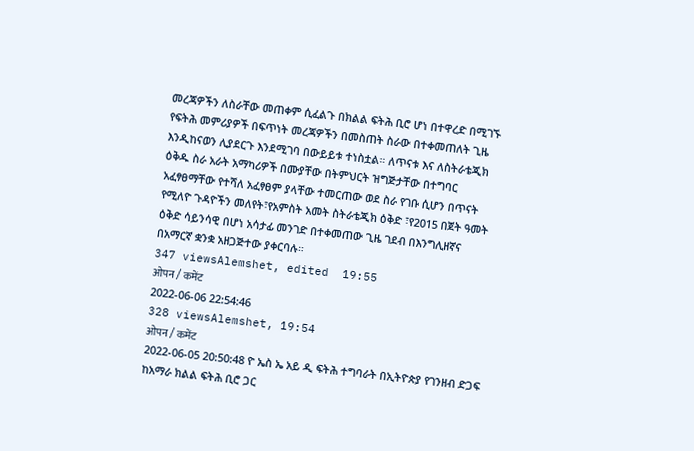መረጃዎችን ለስራቸው መጠቀም ሲፈልጉ በክልል ፍትሕ ቢሮ ሆነ በተዋረድ በሚገኙ የፍትሕ መምሪያዎች በፍጥነት መረጃዎችን በመስጠት ስራው በተቀመጠለት ጊዜ እንዲከናወን ሊያደርጉ እንደሚገባ በውይይቱ ተነስቷል። ለጥናቱ እና ለስትራቴጂክ ዕቅዱ ስራ አራት አማካሪዎች በሙያቸው በትምህርት ዝግጅታቸው በተግባር አፈፃፀማቸው የተሻለ አፈፃፀም ያላቸው ተመርጠው ወደ ስራ የገቡ ሲሆን በጥናት የሚለዮ ጉዳዮችን መለየት፣የአምስት አመት ስትራቴጂክ ዕቅድ ፣የ2015 በጀት ዓመት ዕቅድ ሳይንሳዊ በሆነ አሳታፊ መንገድ በተቀመጠው ጊዜ ገደብ በእንግሊዘኛና በአማርኛ ቋንቋ አዘጋጅተው ያቀርባሉ።
347 viewsAlemshet, edited  19:55
ओपन / कमेंट
2022-06-06 22:54:46
328 viewsAlemshet, 19:54
ओपन / कमेंट
2022-06-05 20:50:48 ዮ ኤስ ኤ አይ ዲ ፍትሕ ተግባራት በኢትዮጵያ የገንዘብ ድጋፍ ከአማራ ክልል ፍትሕ ቢሮ ጋር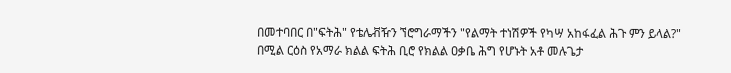በመተባበር በ"ፍትሕ" የቴሌቭዥን ኘሮግራማችን "የልማት ተነሽዎች የካሣ አከፋፈል ሕጉ ምን ይላል?" በሚል ርዕስ የአማራ ክልል ፍትሕ ቢሮ የክልል ዐቃቤ ሕግ የሆኑት አቶ መሉጌታ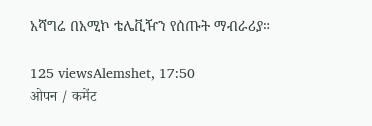አሻግሬ በአሚኮ ቴሌቪዥን የሰጡት ማብራሪያ።

125 viewsAlemshet, 17:50
ओपन / कमेंट